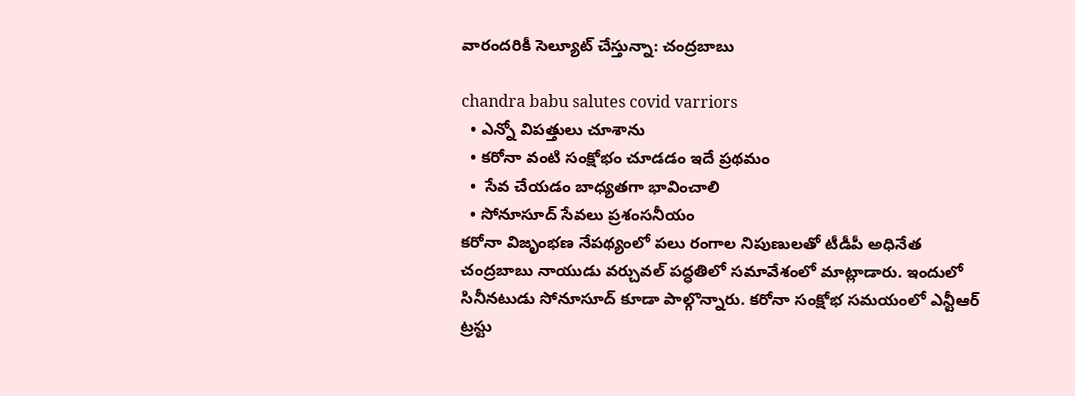వారందరికీ సెల్యూట్ చేస్తున్నా: చంద్ర‌బాబు

chandra babu salutes covid varriors
  • ఎన్నో విప‌త్తులు చూశాను
  • క‌రోనా వంటి సంక్షోభం చూడ‌డం ఇదే ప్ర‌థ‌మం
  •  సేవ చేయ‌డం బాధ్య‌త‌గా భావించాలి
  • సోనూసూద్ సేవ‌లు ప్ర‌శంస‌నీయం
క‌రోనా విజృంభణ నేప‌థ్యంలో ప‌లు రంగాల నిపుణుల‌తో టీడీపీ అధినేత చంద్ర‌బాబు నాయుడు వ‌ర్చువ‌ల్ ప‌ద్ధ‌తిలో స‌మావేశంలో మాట్లాడారు. ఇందులో సినీన‌టుడు సోనూసూద్ కూడా పాల్గొన్నారు. క‌రోనా సంక్షోభ స‌మ‌యంలో ఎన్టీఆర్ ట్ర‌స్టు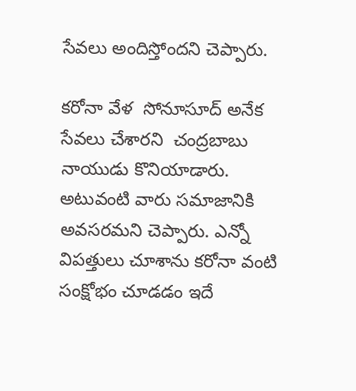సేవ‌లు అందిస్తోంద‌ని చెప్పారు.

క‌రోనా వేళ  సోనూసూద్ అనేక సేవలు చేశారని  చంద్ర‌బాబు నాయుడు కొనియాడారు. అటువంటి వారు స‌మాజానికి అవ‌స‌ర‌మ‌ని చెప్పారు. ఎన్నో విప‌త్తులు చూశాను క‌రోనా వంటి సంక్షోభం చూడ‌డం ఇదే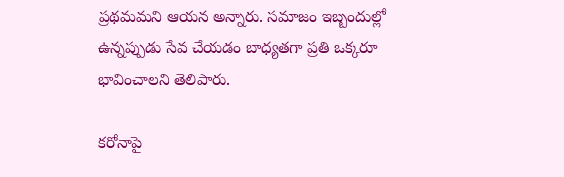ప్ర‌థ‌మమ‌ని ఆయన అన్నారు. స‌మాజం ఇబ్బందుల్లో ఉన్న‌ప్పుడు సేవ చేయ‌డం బాధ్య‌త‌గా ప్ర‌తి ఒక్క‌రూ భావించాల‌ని తెలిపారు.

క‌రోనాపై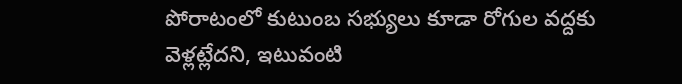పోరాటంలో కుటుంబ స‌భ్యులు కూడా రోగుల వ‌ద్ద‌కు వెళ్ల‌ట్లేదని, ఇటువంటి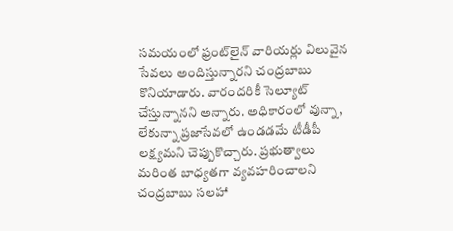స‌మ‌యంలో ఫ్రంట్‌లైన్ వారియ‌ర్లు విలువైన సేవ‌లు అందిస్తున్నారని చంద్రబాబు కొనియాడారు. వారందరికీ సెల్యూట్ చేస్తున్నానని అన్నారు. అధికారంలో వున్నా, లేకున్నా ప్ర‌జాసేవ‌లో ఉండ‌డమే టీడీ‌పీ ల‌క్ష్యమ‌ని చెప్పుకొచ్చారు. ప్ర‌భుత్వాలు మ‌రింత బాధ్య‌త‌గా వ్యవహరించాలని చంద్రబాబు సలహా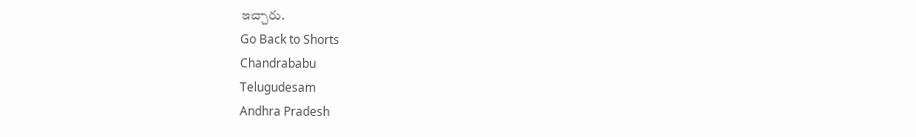ఇచ్చారు.
Go Back to Shorts
Chandrababu
Telugudesam
Andhra Pradesh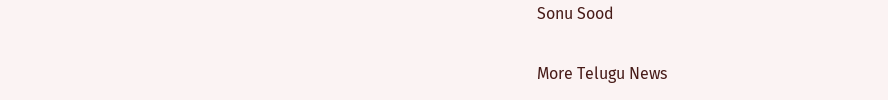Sonu Sood

More Telugu News